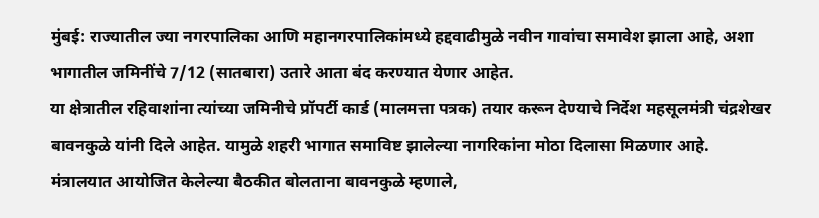मुंबई: राज्यातील ज्या नगरपालिका आणि महानगरपालिकांमध्ये हद्दवाढीमुळे नवीन गावांचा समावेश झाला आहे, अशा भागातील जमिनींचे 7/12 (सातबारा) उतारे आता बंद करण्यात येणार आहेत.
या क्षेत्रातील रहिवाशांना त्यांच्या जमिनीचे प्रॉपर्टी कार्ड (मालमत्ता पत्रक) तयार करून देण्याचे निर्देश महसूलमंत्री चंद्रशेखर बावनकुळे यांनी दिले आहेत. यामुळे शहरी भागात समाविष्ट झालेल्या नागरिकांना मोठा दिलासा मिळणार आहे.
मंत्रालयात आयोजित केलेल्या बैठकीत बोलताना बावनकुळे म्हणाले,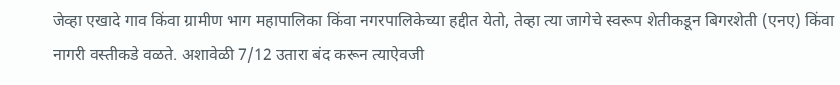जेव्हा एखादे गाव किंवा ग्रामीण भाग महापालिका किंवा नगरपालिकेच्या हद्दीत येतो, तेव्हा त्या जागेचे स्वरूप शेतीकडून बिगरशेती (एनए) किंवा नागरी वस्तीकडे वळते. अशावेळी 7/12 उतारा बंद करून त्याऐवजी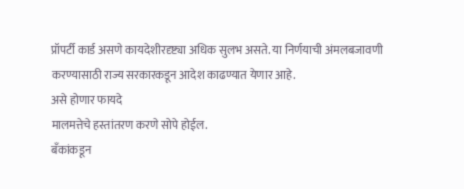प्रॉपर्टी कार्ड असणे कायदेशीरदृष्ट्या अधिक सुलभ असते. या निर्णयाची अंमलबजावणी करण्यासाठी राज्य सरकारकडून आदेश काढण्यात येणार आहे.
असे होणार फायदे
मालमत्तेचे हस्तांतरण करणे सोपे होईल.
बँकांकडून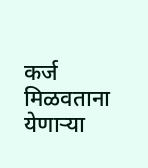कर्ज मिळवताना येणाऱ्या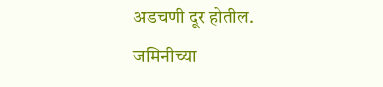अडचणी दूर होतील.
जमिनीच्या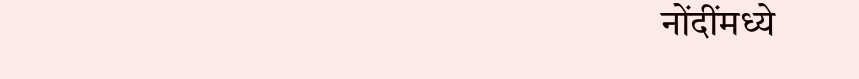नोंदींमध्ये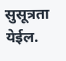सुसूत्रता येईल.